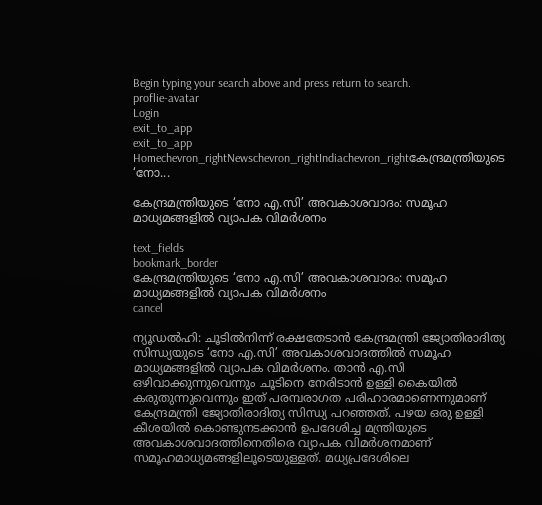Begin typing your search above and press return to search.
proflie-avatar
Login
exit_to_app
exit_to_app
Homechevron_rightNewschevron_rightIndiachevron_rightകേന്ദ്രമന്ത്രിയുടെ ‘നോ...

കേന്ദ്രമന്ത്രിയുടെ ‘നോ എ.സി’ അവകാശവാദം: സമൂഹ മാധ്യമങ്ങളിൽ വ്യാപക വിമർശനം

text_fields
bookmark_border
കേന്ദ്രമന്ത്രിയുടെ ‘നോ എ.സി’ അവകാശവാദം: സമൂഹ മാധ്യമങ്ങളിൽ വ്യാപക വിമർശനം
cancel

ന്യൂഡൽഹി: ചൂടിൽനിന്ന് രക്ഷതേടാൻ കേന്ദ്രമന്ത്രി ജ്യോതിരാദിത്യ സിന്ധ്യയുടെ ‘നോ എ.സി’ അവകാശവാദത്തിൽ സമൂഹ മാധ്യമങ്ങളിൽ വ്യാപക വിമർശനം. താൻ എ.സി ഒഴിവാക്കുന്നുവെന്നും ചൂടിനെ നേരിടാൻ ഉള്ളി കൈയിൽ കരുതുന്നുവെന്നും ഇത് പരമ്പരാഗത പരിഹാരമാണെന്നുമാണ് കേന്ദ്രമന്ത്രി ജ്യോതിരാദിത്യ സിന്ധ്യ പറഞ്ഞത്. പഴയ ഒരു ഉള്ളി കീശയിൽ കൊണ്ടുനടക്കാൻ ഉപദേശിച്ച മന്ത്രിയുടെ അവകാശവാദത്തിനെതിരെ വ്യാപക വിമർശനമാണ് സമൂഹമാധ്യമങ്ങളിലൂടെയുള്ളത്. മധ്യപ്രദേശിലെ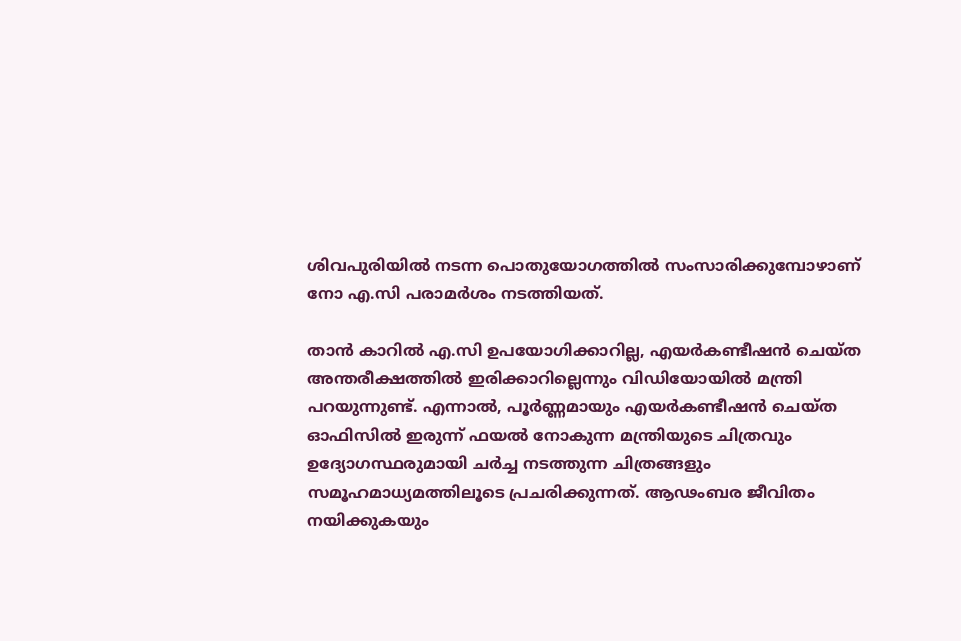ശിവപുരിയിൽ നടന്ന പൊതുയോഗത്തിൽ സംസാരിക്കുമ്പോഴാണ് നോ എ.സി പരാമർശം നടത്തിയത്.

താൻ കാറിൽ എ.സി ഉപയോഗിക്കാറില്ല, എയർകണ്ടീഷൻ ചെയ്ത അന്തരീക്ഷത്തിൽ ഇരിക്കാറില്ലെന്നും വിഡിയോയിൽ മന്ത്രി പറയുന്നുണ്ട്. എന്നാൽ, പൂർണ്ണമായും എയർകണ്ടീഷൻ ചെയ്ത ഓഫിസിൽ ഇരുന്ന് ഫയൽ നോകുന്ന മന്ത്രിയുടെ ചിത്രവും ഉദ്യോഗസ്ഥരുമായി ചർച്ച നടത്തുന്ന ചിത്രങ്ങളും സമൂഹമാധ്യമത്തിലൂടെ പ്രചരിക്കുന്നത്. ആഢംബര ജീവിതം നയിക്കുകയും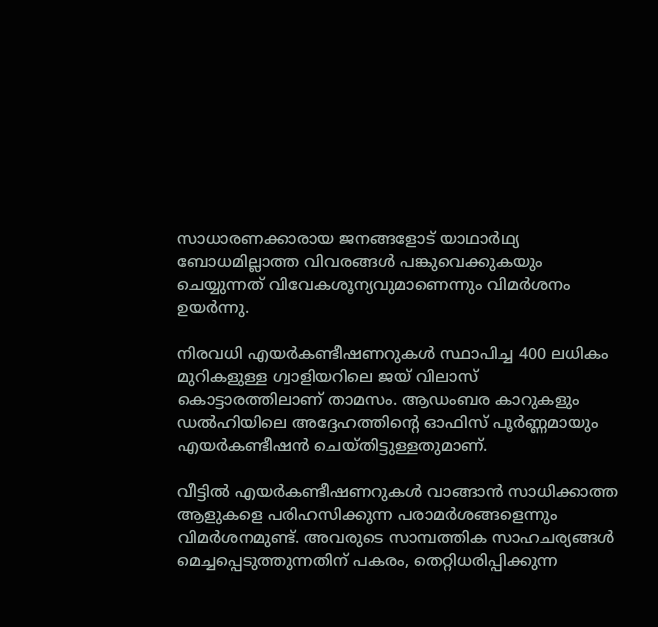സാധാരണക്കാരായ ജനങ്ങളോട് യാഥാർഥ്യ ബോധമില്ലാത്ത വിവരങ്ങൾ പങ്കുവെക്കുകയും ചെയ്യുന്നത് വിവേകശൂന്യവുമാണെന്നും വിമർശനം ഉയർന്നു.

നിരവധി എയർകണ്ടീഷണറുകൾ സ്ഥാപിച്ച 400 ലധികം മുറികളുള്ള ഗ്വാളിയറിലെ ജയ് വിലാസ് കൊട്ടാരത്തിലാണ് താമസം. ആഡംബര കാറുകളും ഡൽഹിയിലെ അദ്ദേഹത്തിന്റെ ഓഫിസ് പൂർണ്ണമായും എയർകണ്ടീഷൻ ചെയ്തിട്ടുള്ളതുമാണ്.

വീട്ടിൽ എയർകണ്ടീഷണറുകൾ വാങ്ങാൻ സാധിക്കാത്ത ആളുകളെ പരിഹസിക്കുന്ന പരാമർശങ്ങളെന്നും വിമർശനമുണ്ട്. അവരുടെ സാമ്പത്തിക സാഹചര്യങ്ങൾ മെച്ചപ്പെടുത്തുന്നതിന് പകരം, തെറ്റിധരിപ്പിക്കുന്ന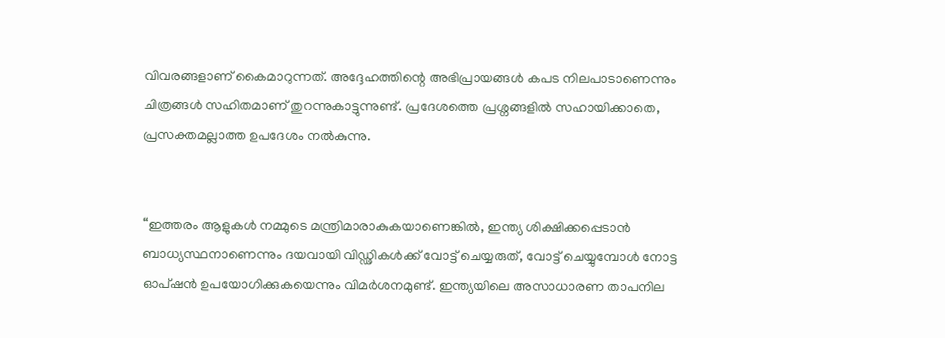വിവരങ്ങളാണ് കൈമാറുന്നത്. അദ്ദേഹത്തിന്റെ അഭിപ്രായങ്ങൾ കപട നിലപാടാണെന്നും ചിത്രങ്ങൾ സഹിതമാണ് തുറന്നുകാട്ടുന്നുണ്ട്. പ്രദേശത്തെ പ്രശ്നങ്ങളിൽ സഹായിക്കാതെ, പ്രസക്തമല്ലാത്ത ഉപദേശം നൽകുന്നു.


“ഇത്തരം ആളുകൾ നമ്മുടെ മന്ത്രിമാരാകുകയാണെങ്കിൽ, ഇന്ത്യ ശിക്ഷിക്കപ്പെടാൻ ബാധ്യസ്ഥനാണെന്നും ദയവായി വിഡ്ഢികൾക്ക് വോട്ട് ചെയ്യരുത്, വോട്ട് ചെയ്യുമ്പോൾ നോട്ട ഓപ്ഷൻ ഉപയോഗിക്കുകയെന്നും വിമർശനമുണ്ട്. ഇന്ത്യയിലെ അസാധാരണ താപനില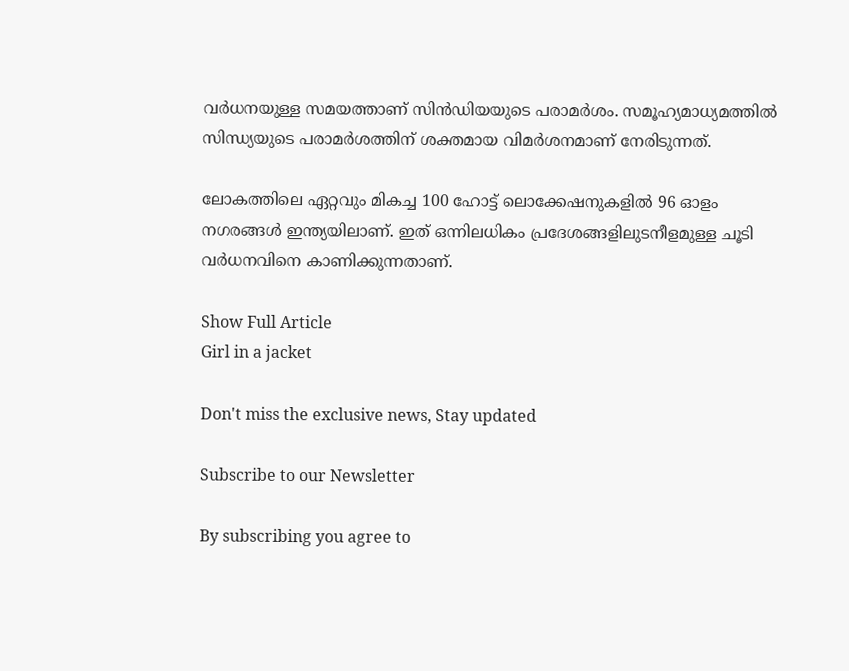വർധനയുള്ള സമയത്താണ് സിൻഡിയയുടെ പരാമർശം. സമൂഹ്യമാധ്യമത്തിൽ സിന്ധ്യയുടെ പരാമർശത്തിന് ശക്തമായ വിമർശനമാണ് നേരിടുന്നത്.

ലോകത്തിലെ ഏറ്റവും മികച്ച 100 ഹോട്ട് ലൊക്കേഷനുകളിൽ 96 ഓളം നഗരങ്ങൾ ഇന്ത്യയിലാണ്. ഇത് ഒന്നിലധികം പ്രദേശങ്ങളിലുടനീളമുള്ള ചൂടി വർധനവിനെ കാണിക്കുന്നതാണ്.

Show Full Article
Girl in a jacket

Don't miss the exclusive news, Stay updated

Subscribe to our Newsletter

By subscribing you agree to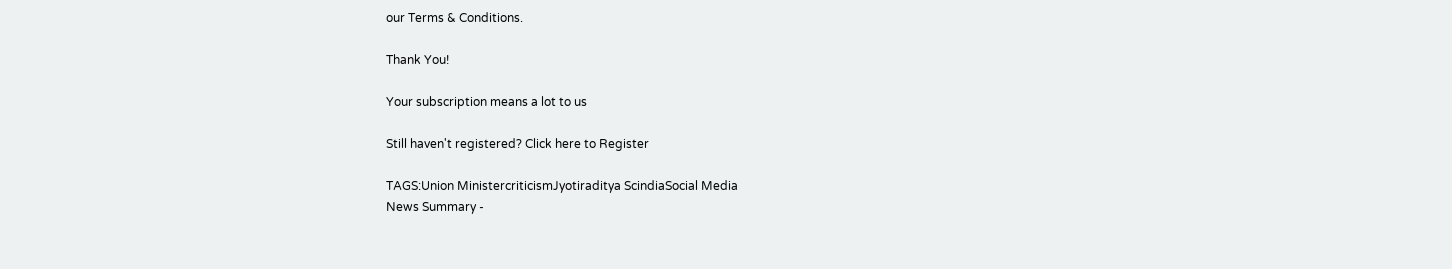our Terms & Conditions.

Thank You!

Your subscription means a lot to us

Still haven't registered? Click here to Register

TAGS:Union MinistercriticismJyotiraditya ScindiaSocial Media
News Summary -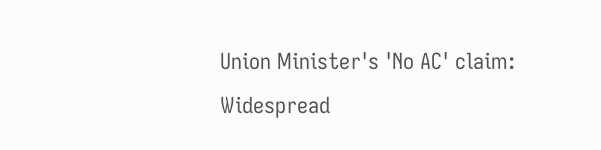Union Minister's 'No AC' claim: Widespread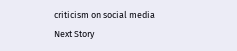criticism on social media
Next Story